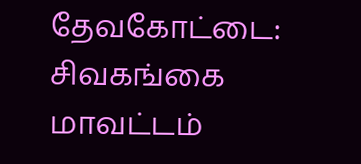தேவகோட்டை: சிவகங்கை மாவட்டம்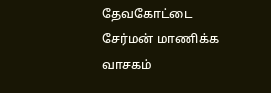தேவகோட்டை சேர்மன் மாணிக்க வாசகம்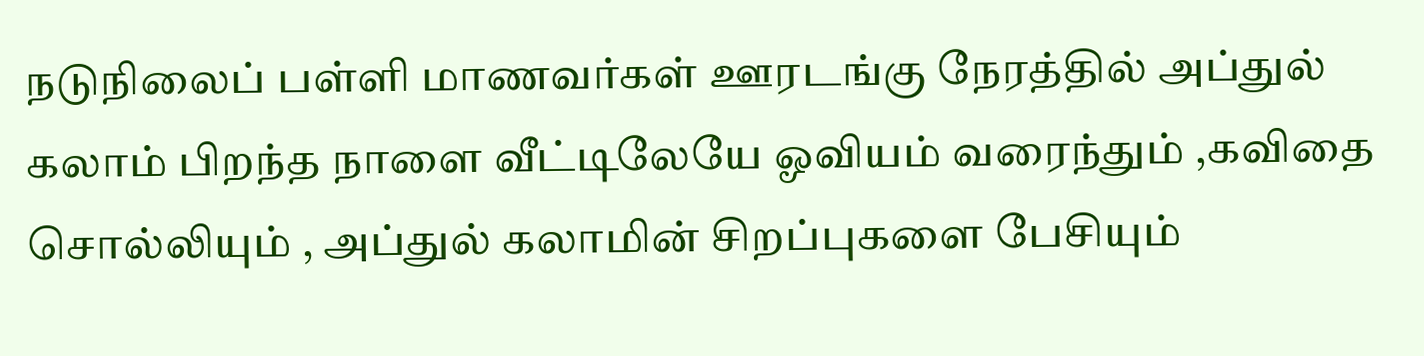நடுநிலைப் பள்ளி மாணவர்கள் ஊரடங்கு நேரத்தில் அப்துல் கலாம் பிறந்த நாளை வீட்டிலேயே ஓவியம் வரைந்தும் ,கவிதை சொல்லியும் , அப்துல் கலாமின் சிறப்புகளை பேசியும்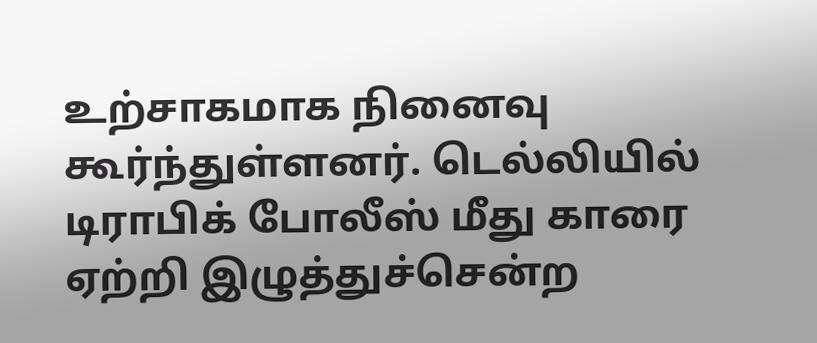உற்சாகமாக நினைவு கூர்ந்துள்ளனர். டெல்லியில் டிராபிக் போலீஸ் மீது காரை ஏற்றி இழுத்துச்சென்ற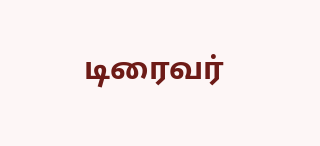டிரைவர்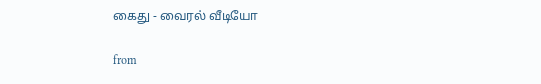கைது - வைரல் வீடியோ

from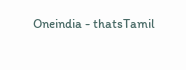Oneindia - thatsTamil